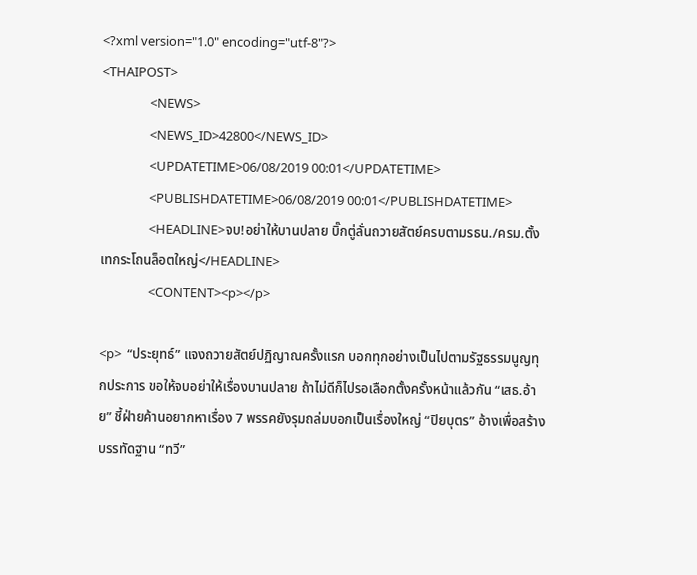<?xml version="1.0" encoding="utf-8"?>
<THAIPOST>
                <NEWS>
                <NEWS_ID>42800</NEWS_ID>
                <UPDATETIME>06/08/2019 00:01</UPDATETIME>
                <PUBLISHDATETIME>06/08/2019 00:01</PUBLISHDATETIME>
                <HEADLINE>จบ!อย่าให้บานปลาย บิ๊กตู่ลั่นถวายสัตย์ครบตามรธน./ครม.ตั้งเทกระโถนล็อตใหญ่</HEADLINE>
                <CONTENT><p></p>

<p>  “ประยุทธ์” แจงถวายสัตย์ปฏิญาณครั้งแรก บอกทุกอย่างเป็นไปตามรัฐธรรมนูญทุกประการ ขอให้จบอย่าให้เรื่องบานปลาย ถ้าไม่ดีก็ไปรอเลือกตั้งครั้งหน้าแล้วกัน “เสธ.อ้าย” ชี้ฝ่ายค้านอยากหาเรื่อง 7 พรรคยังรุมถล่มบอกเป็นเรื่องใหญ่ “ปิยบุตร” อ้างเพื่อสร้างบรรทัดฐาน “ทวี”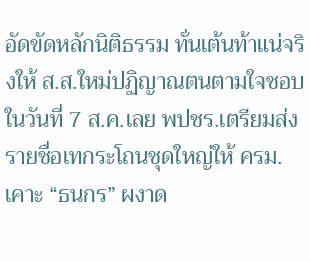อัดขัดหลักนิติธรรม ทั่นเต้นท้าแน่จริงให้ ส.ส.ใหม่ปฏิญาณตนตามใจชอบในวันที่ 7 ส.ค.เลย พปชร.เตรียมส่งรายชื่อเทกระโถนชุดใหญ่ให้ ครม.เคาะ “ธนกร” ผงาด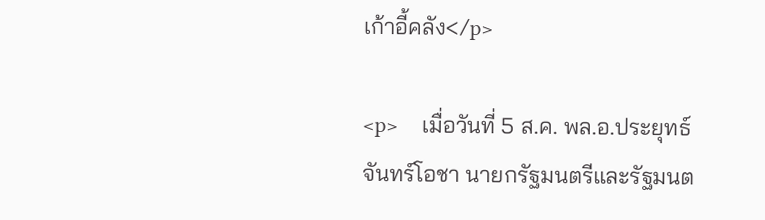เก้าอี้คลัง</p>

<p>    เมื่อวันที่ 5 ส.ค. พล.อ.ประยุทธ์ จันทร์โอชา นายกรัฐมนตรีและรัฐมนต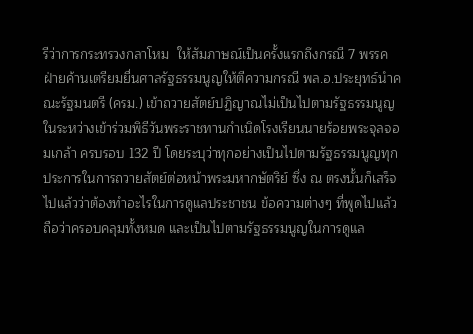รีว่าการกระทรวงกลาโหม  ให้สัมภาษณ์เป็นครั้งแรกถึงกรณี 7 พรรคฝ่ายค้านเตรียมยื่นศาลรัฐธรรมนูญให้ตีความกรณี พล.อ.ประยุทธ์นำคณะรัฐมนตรี (ครม.) เข้าถวายสัตย์ปฏิญาณไม่เป็นไปตามรัฐธรรมนูญ ในระหว่างเข้าร่วมพิธีวันพระราชทานกำเนิดโรงเรียนนายร้อยพระจุลจอมเกล้า ครบรอบ 132 ปี โดยระบุว่าทุกอย่างเป็นไปตามรัฐธรรมนูญทุกประการในการถวายสัตย์ต่อหน้าพระมหากษัตริย์ ซึ่ง ณ ตรงนั้นก็เสร็จไปแล้วว่าต้องทำอะไรในการดูแลประชาชน ข้อความต่างๆ ที่พูดไปแล้วถือว่าครอบคลุมทั้งหมด และเป็นไปตามรัฐธรรมนูญในการดูแล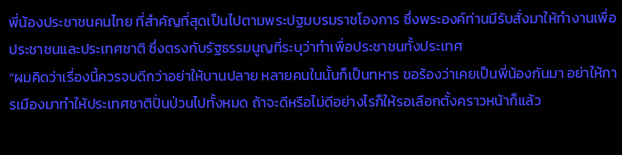พี่น้องประชาชนคนไทย ที่สำคัญที่สุดเป็นไปตามพระปฐมบรมราชโองการ ซึ่งพระองค์ท่านมีรับสั่งมาให้ทำงานเพื่อประชาชนและประเทศชาติ ซึ่งตรงกับรัฐธรรมนูญที่ระบุว่าทำเพื่อประชาชนทั้งประเทศ
“ผมคิดว่าเรื่องนี้ควรจบดีกว่าอย่าให้บานปลาย หลายคนในนั้นก็เป็นทหาร ขอร้องว่าเคยเป็นพี่น้องกันมา อย่าให้การเมืองมาทำให้ประเทศชาติปั่นป่วนไปทั้งหมด ถ้าจะดีหรือไม่ดีอย่างไรก็ให้รอเลือกตั้งคราวหน้าก็แล้ว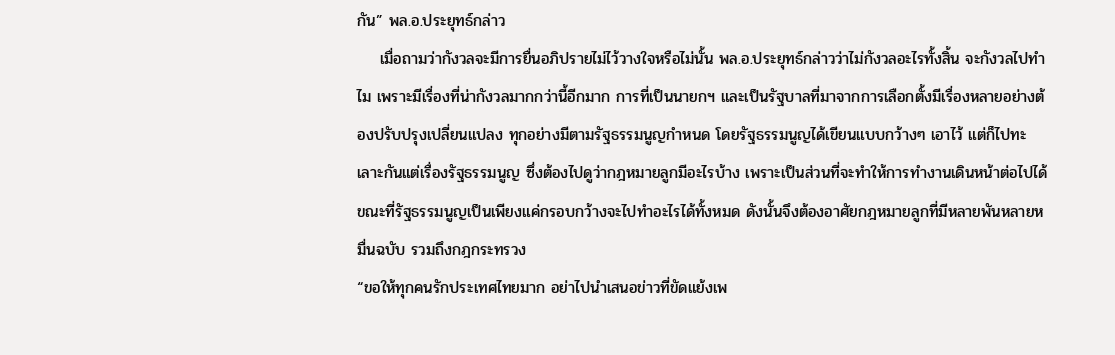กัน” พล.อ.ประยุทธ์กล่าว
    เมื่อถามว่ากังวลจะมีการยื่นอภิปรายไม่ไว้วางใจหรือไม่นั้น พล.อ.ประยุทธ์กล่าวว่าไม่กังวลอะไรทั้งสิ้น จะกังวลไปทำไม เพราะมีเรื่องที่น่ากังวลมากกว่านี้อีกมาก การที่เป็นนายกฯ และเป็นรัฐบาลที่มาจากการเลือกตั้งมีเรื่องหลายอย่างต้องปรับปรุงเปลี่ยนแปลง ทุกอย่างมีตามรัฐธรรมนูญกำหนด โดยรัฐธรรมนูญได้เขียนแบบกว้างๆ เอาไว้ แต่ก็ไปทะเลาะกันแต่เรื่องรัฐธรรมนูญ ซึ่งต้องไปดูว่ากฎหมายลูกมีอะไรบ้าง เพราะเป็นส่วนที่จะทำให้การทำงานเดินหน้าต่อไปได้ ขณะที่รัฐธรรมนูญเป็นเพียงแค่กรอบกว้างจะไปทำอะไรได้ทั้งหมด ดังนั้นจึงต้องอาศัยกฎหมายลูกที่มีหลายพันหลายหมื่นฉบับ รวมถึงกฎกระทรวง
“ขอให้ทุกคนรักประเทศไทยมาก อย่าไปนำเสนอข่าวที่ขัดแย้งเพ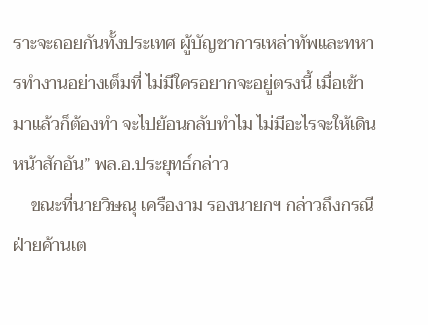ราะจะถอยกันทั้งประเทศ ผู้บัญชาการเหล่าทัพและทหารทำงานอย่างเต็มที่ ไม่มีใครอยากจะอยู่ตรงนี้ เมื่อเข้ามาแล้วก็ต้องทำ จะไปย้อนกลับทำไม ไม่มีอะไรจะให้เดินหน้าสักอัน” พล.อ.ประยุทธ์กล่าว
    ขณะที่นายวิษณุ เครืองาม รองนายกฯ กล่าวถึงกรณีฝ่ายค้านเต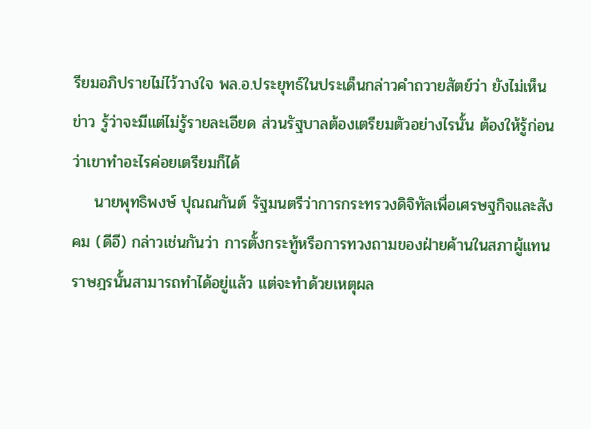รียมอภิปรายไม่ไว้วางใจ พล.อ.ประยุทธ์ในประเด็นกล่าวคำถวายสัตย์ว่า ยังไม่เห็นข่าว รู้ว่าจะมีแต่ไม่รู้รายละเอียด ส่วนรัฐบาลต้องเตรียมตัวอย่างไรนั้น ต้องให้รู้ก่อนว่าเขาทำอะไรค่อยเตรียมก็ได้
    นายพุทธิพงษ์ ปุณณกันต์ รัฐมนตรีว่าการกระทรวงดิจิทัลเพื่อเศรษฐกิจและสังคม (ดีอี) กล่าวเช่นกันว่า การตั้งกระทู้หรือการทวงถามของฝ่ายค้านในสภาผู้แทนราษฎรนั้นสามารถทำได้อยู่แล้ว แต่จะทำด้วยเหตุผล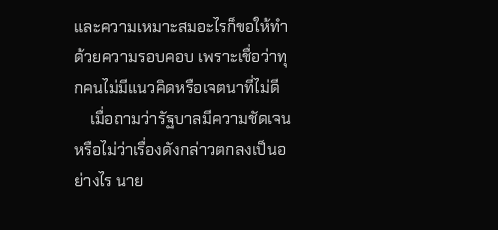และความเหมาะสมอะไรก็ขอให้ทำด้วยความรอบคอบ เพราะเชื่อว่าทุกคนไม่มีแนวคิดหรือเจตนาที่ไม่ดี
    เมื่อถามว่ารัฐบาลมีความชัดเจนหรือไม่ว่าเรื่องดังกล่าวตกลงเป็นอย่างไร นาย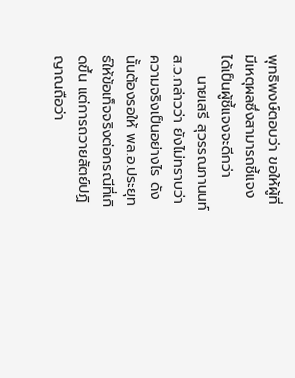พุทธิพงษ์ตอบว่า ขอให้ผู้ที่มีเหตุผลซึ่งสามารถชี้แจงได้เป็นผู้ชี้แจงจะดีกว่า
    นายเสรี สุวรรณภานนท์ ส.ว.กล่าวว่า ยังไม่ทราบว่าความจริงเป็นอย่างไร ดังนั้นต้องรอให้ พล.อ.ประยุทธ์ให้ข้อเท็จจริงต่อกรณีที่เกิดขึ้น แต่การถวายสัตย์ปฏิญาณถือว่า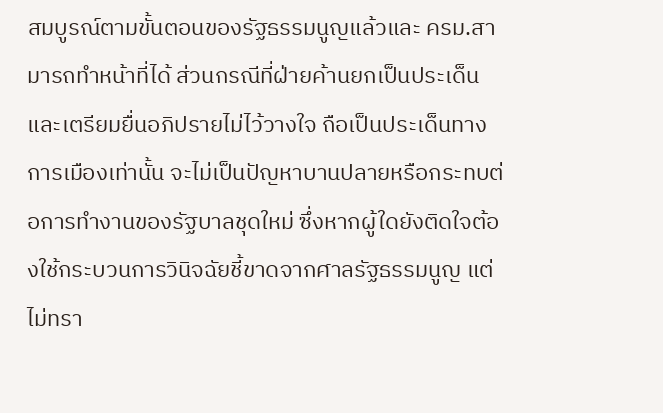สมบูรณ์ตามขั้นตอนของรัฐธรรมนูญแล้วและ ครม.สามารถทำหน้าที่ได้ ส่วนกรณีที่ฝ่ายค้านยกเป็นประเด็นและเตรียมยื่นอภิปรายไม่ไว้วางใจ ถือเป็นประเด็นทางการเมืองเท่านั้น จะไม่เป็นปัญหาบานปลายหรือกระทบต่อการทำงานของรัฐบาลชุดใหม่ ซึ่งหากผู้ใดยังติดใจต้องใช้กระบวนการวินิจฉัยชี้ขาดจากศาลรัฐธรรมนูญ แต่ไม่ทรา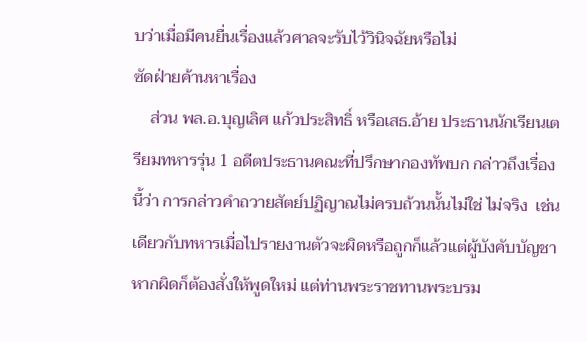บว่าเมื่อมีคนยื่นเรื่องแล้วศาลจะรับไว้วินิจฉัยหรือไม่
ซัดฝ่ายค้านหาเรื่อง
    ส่วน พล.อ.บุญเลิศ แก้วประสิทธิ์ หรือเสธ.อ้าย ประธานนักเรียนเตรียมทหารรุ่น 1 อดีตประธานคณะที่ปรึกษากองทัพบก กล่าวถึงเรื่องนี้ว่า การกล่าวคำถวายสัตย์ปฏิญาณไม่ครบถ้วนนั้นไม่ใช่ ไม่จริง  เช่นเดียวกับทหารเมื่อไปรายงานตัวจะผิดหรือถูกก็แล้วแต่ผู้บังคับบัญชา หากผิดก็ต้องสั่งให้พูดใหม่ แต่ท่านพระราชทานพระบรม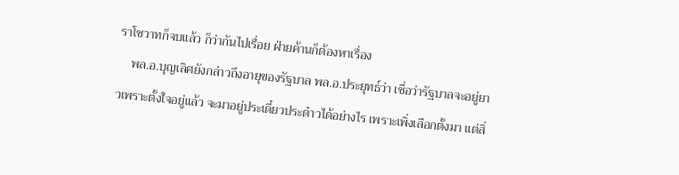ราโชวาทก็จบแล้ว ก็ว่ากันไปเรื่อย ฝ่ายค้านก็ต้องหาเรื่อง
    พล.อ.บุญเลิศยังกล่าวถึงอายุของรัฐบาล พล.อ.ประยุทธ์ว่า เชื่อว่ารัฐบาลจะอยู่ยาวเพราะตั้งใจอยู่แล้ว จะมาอยู่ประเดี๋ยวประด๋าวได้อย่างไร เพราะเพิ่งเลือกตั้งมา แต่สิ่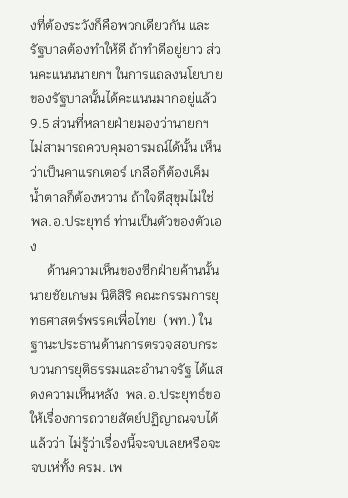งที่ต้องระวังก็คือพวกเดียวกัน และรัฐบาลต้องทำให้ดี ถ้าทำดีอยู่ยาว ส่วนคะแนนนายกฯ ในการแถลงนโยบายของรัฐบาลนั้นได้คะแนนมากอยู่แล้ว 9.5 ส่วนที่หลายฝ่ายมองว่านายกฯ ไม่สามารถควบคุมอารมณ์ได้นั้น เห็นว่าเป็นคาแรกเตอร์ เกลือก็ต้องเค็ม น้ำตาลก็ต้องหวาน ถ้าใจดีสุขุมไม่ใช่ พล.อ.ประยุทธ์ ท่านเป็นตัวของตัวเอง
     ด้านความเห็นของซีกฝ่ายค้านนั้น นายชัยเกษม นิติสิริ คณะกรรมการยุทธศาสตร์พรรคเพื่อไทย  (พท.) ในฐานะประธานด้านการตรวจสอบกระบวนการยุติธรรมและอำนาจรัฐ ได้แสดงความเห็นหลัง  พล.อ.ประยุทธ์ขอให้เรื่องการถวายสัตย์ปฏิญาณจบได้แล้วว่า ไม่รู้ว่าเรื่องนี้จะจบเลยหรือจะจบเห่ทั้ง ครม. เพ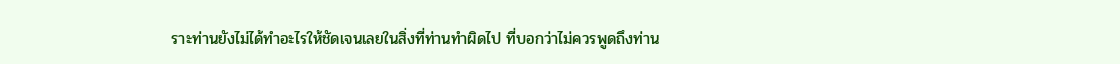ราะท่านยังไม่ได้ทำอะไรให้ชัดเจนเลยในสิ่งที่ท่านทำผิดไป ที่บอกว่าไม่ควรพูดถึงท่าน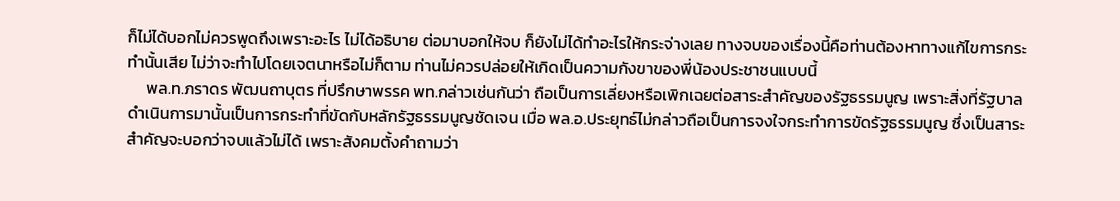ก็ไม่ได้บอกไม่ควรพูดถึงเพราะอะไร ไม่ได้อธิบาย ต่อมาบอกให้จบ ก็ยังไม่ได้ทำอะไรให้กระจ่างเลย ทางจบของเรื่องนี้คือท่านต้องหาทางแก้ไขการกระทำนั้นเสีย ไม่ว่าจะทำไปโดยเจตนาหรือไม่ก็ตาม ท่านไม่ควรปล่อยให้เกิดเป็นความกังขาของพี่น้องประชาชนแบบนี้
     พล.ท.ภราดร พัฒนถาบุตร ที่ปรึกษาพรรค พท.กล่าวเช่นกันว่า ถือเป็นการเลี่ยงหรือเพิกเฉยต่อสาระสำคัญของรัฐธรรมนูญ เพราะสิ่งที่รัฐบาลดำเนินการมานั้นเป็นการกระทำที่ขัดกับหลักรัฐธรรมนูญชัดเจน เมื่อ พล.อ.ประยุทธ์ไม่กล่าวถือเป็นการจงใจกระทำการขัดรัฐธรรมนูญ ซึ่งเป็นสาระสำคัญจะบอกว่าจบแล้วไม่ได้ เพราะสังคมตั้งคำถามว่า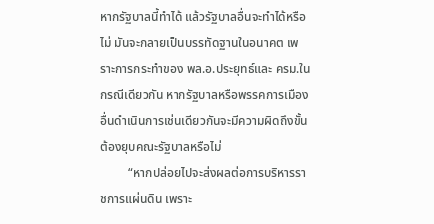หากรัฐบาลนี้ทำได้ แล้วรัฐบาลอื่นจะทำได้หรือไม่ มันจะกลายเป็นบรรทัดฐานในอนาคต เพราะการกระทำของ พล.อ.ประยุทธ์และ ครม.ในกรณีเดียวกัน หากรัฐบาลหรือพรรคการเมืองอื่นดำเนินการเช่นเดียวกันจะมีความผิดถึงขั้นต้องยุบคณะรัฐบาลหรือไม่
         “หากปล่อยไปจะส่งผลต่อการบริหารราชการแผ่นดิน เพราะ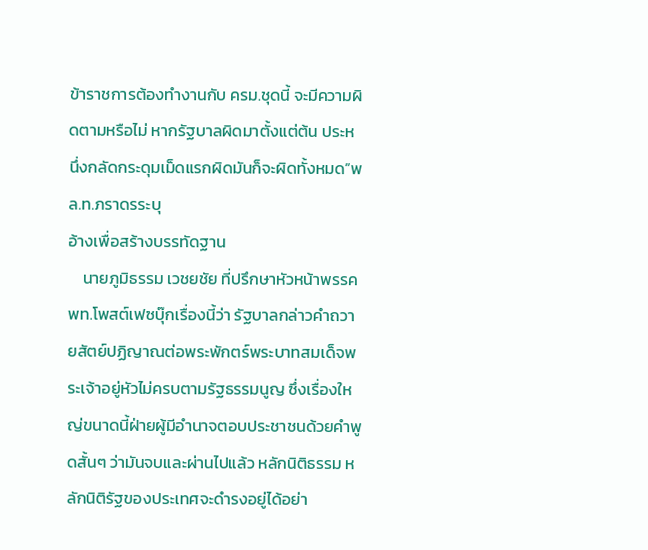ข้าราชการต้องทำงานกับ ครม.ชุดนี้ จะมีความผิดตามหรือไม่ หากรัฐบาลผิดมาตั้งแต่ต้น ประหนึ่งกลัดกระดุมเม็ดแรกผิดมันก็จะผิดทั้งหมด”พล.ท.ภราดรระบุ
อ้างเพื่อสร้างบรรทัดฐาน
    นายภูมิธรรม เวชยชัย ที่ปรึกษาหัวหน้าพรรค พท.โพสต์เฟซบุ๊กเรื่องนี้ว่า รัฐบาลกล่าวคำถวายสัตย์ปฏิญาณต่อพระพักตร์พระบาทสมเด็จพระเจ้าอยู่หัวไม่ครบตามรัฐธรรมนูญ ซึ่งเรื่องใหญ่ขนาดนี้ฝ่ายผู้มีอำนาจตอบประชาชนด้วยคำพูดสั้นๆ ว่ามันจบและผ่านไปแล้ว หลักนิติธรรม หลักนิติรัฐของประเทศจะดำรงอยู่ได้อย่า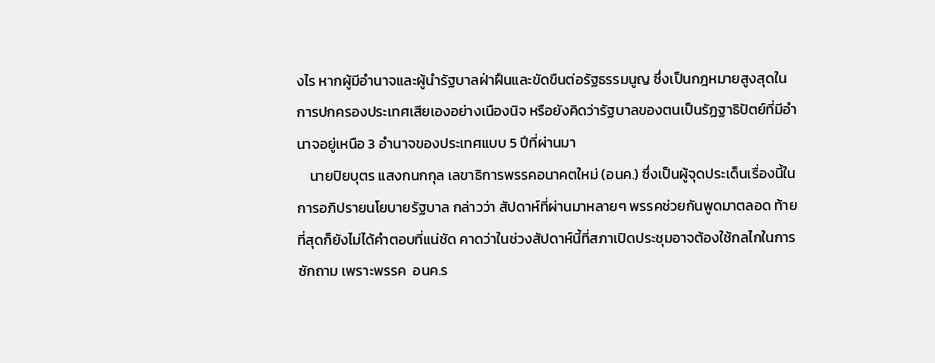งไร หากผู้มีอำนาจและผู้นำรัฐบาลฝ่าฝืนและขัดขืนต่อรัฐธรรมนูญ ซึ่งเป็นกฎหมายสูงสุดในการปกครองประเทศเสียเองอย่างเนืองนิจ หรือยังคิดว่ารัฐบาลของตนเป็นรัฏฐาธิปัตย์ที่มีอำนาจอยู่เหนือ 3 อำนาจของประเทศแบบ 5 ปีที่ผ่านมา
    นายปิยบุตร แสงกนกกุล เลขาธิการพรรคอนาคตใหม่ (อนค.) ซึ่งเป็นผู้จุดประเด็นเรื่องนี้ในการอภิปรายนโยบายรัฐบาล กล่าวว่า สัปดาห์ที่ผ่านมาหลายๆ พรรคช่วยกันพูดมาตลอด ท้ายที่สุดก็ยังไม่ได้คำตอบที่แน่ชัด คาดว่าในช่วงสัปดาห์นี้ที่สภาเปิดประชุมอาจต้องใช้กลไกในการซักถาม เพราะพรรค  อนค.ร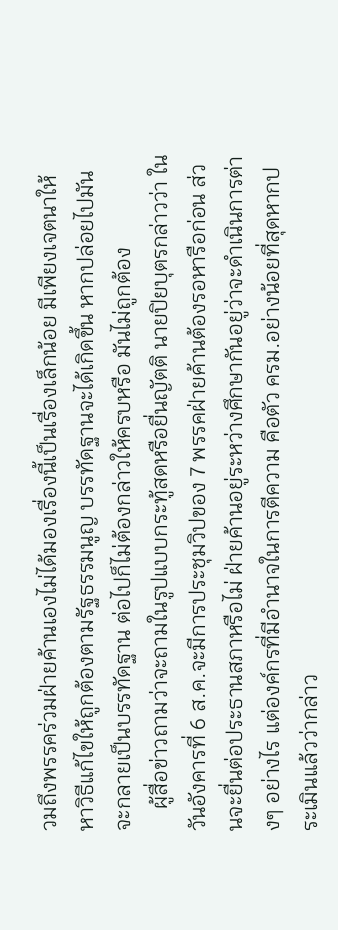วมถึงพรรคร่วมฝ่ายค้านเองไม่ได้มองเรื่องนี้เป็นเรื่องเล็กน้อย มีเพียงเจตนาให้หาวิธีแก้ไขให้ถูกต้องตามรัฐธรรมนูญ บรรทัดฐานจะได้เกิดขึ้น หากปล่อยไปมันจะกลายเป็นบรรทัดฐาน ต่อไปก็ไม่ต้องกล่าวให้ครบหรือ มันไม่ถูกต้อง
    ผู้สื่อข่าวถามว่าจะถามในรูปแบบกระทู้สดหรือยื่นญัตติ นายปิยบุตรกล่าวว่า ในวันอังคารที่ 6 ส.ค.จะมีการประชุมวิปของ 7 พรรคฝ่ายค้านต้องรอหารือก่อน ส่วนจะยื่นต่อประธานสภาหรือไม่ ฝ่ายค้านอยู่ระหว่างศึกษากันอยู่ว่าจะดำเนินการต่างๆ อย่างไร แต่องค์กรที่มีอำนาจในการตีความ คือตัว ครม.อย่างน้อยที่สุดหากประเมินแล้วว่ากล่าว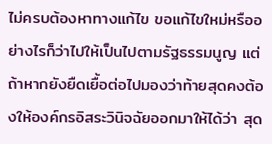ไม่ครบต้องหาทางแก้ไข ขอแก้ไขใหม่หรืออย่างไรก็ว่าไปให้เป็นไปตามรัฐธรรมนูญ แต่ถ้าหากยังยืดเยื้อต่อไปมองว่าท้ายสุดคงต้องให้องค์กรอิสระวินิจฉัยออกมาให้ได้ว่า สุด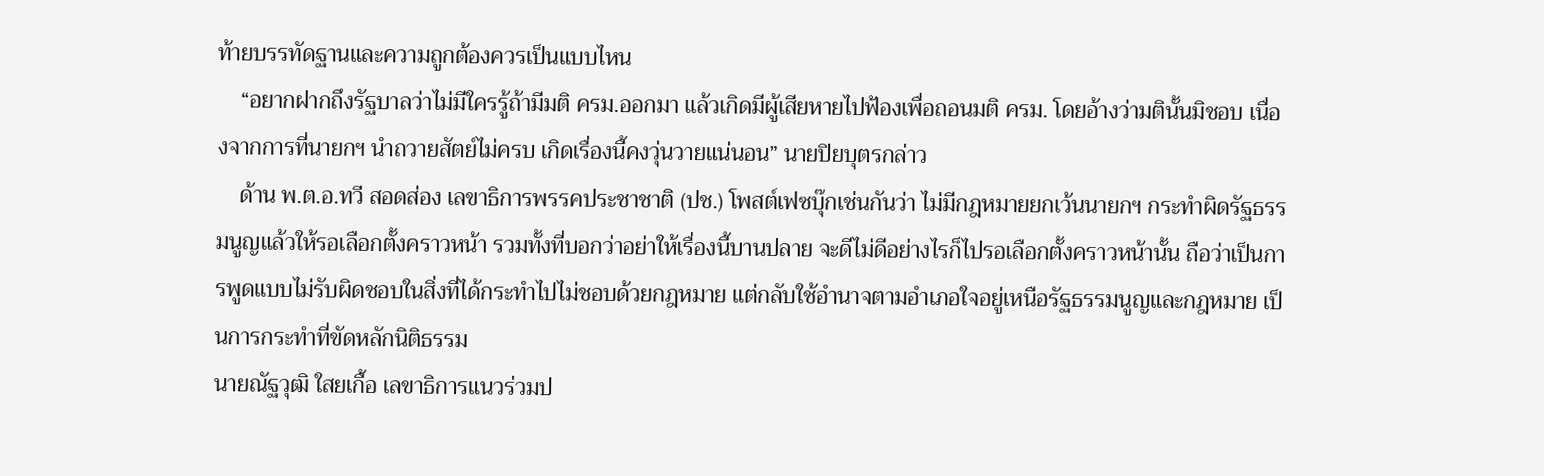ท้ายบรรทัดฐานและความถูกต้องควรเป็นแบบไหน
    “อยากฝากถึงรัฐบาลว่าไม่มีใครรู้ถ้ามีมติ ครม.ออกมา แล้วเกิดมีผู้เสียหายไปฟ้องเพื่อถอนมติ ครม. โดยอ้างว่ามตินั้นมิชอบ เนื่องจากการที่นายกฯ นำถวายสัตย์ไม่ครบ เกิดเรื่องนี้คงวุ่นวายแน่นอน” นายปิยบุตรกล่าว
    ด้าน พ.ต.อ.ทวี สอดส่อง เลขาธิการพรรคประชาชาติ (ปช.) โพสต์เฟซบุ๊กเช่นกันว่า ไม่มีกฎหมายยกเว้นนายกฯ กระทำผิดรัฐธรรมนูญแล้วให้รอเลือกตั้งคราวหน้า รวมทั้งที่บอกว่าอย่าให้เรื่องนี้บานปลาย จะดีไม่ดีอย่างไรก็ไปรอเลือกตั้งคราวหน้านั้น ถือว่าเป็นการพูดแบบไม่รับผิดชอบในสิ่งที่ได้กระทำไปไม่ชอบด้วยกฎหมาย แต่กลับใช้อำนาจตามอำเภอใจอยู่เหนือรัฐธรรมนูญและกฎหมาย เป็นการกระทำที่ขัดหลักนิติธรรม
นายณัฐวุฒิ ใสยเกื้อ เลขาธิการแนวร่วมป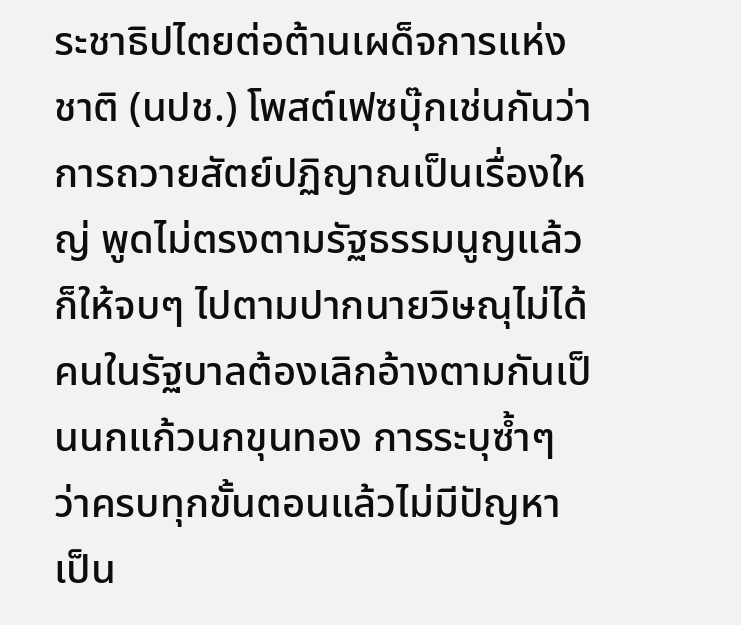ระชาธิปไตยต่อต้านเผด็จการแห่งชาติ (นปช.) โพสต์เฟซบุ๊กเช่นกันว่า การถวายสัตย์ปฏิญาณเป็นเรื่องใหญ่ พูดไม่ตรงตามรัฐธรรมนูญแล้วก็ให้จบๆ ไปตามปากนายวิษณุไม่ได้ คนในรัฐบาลต้องเลิกอ้างตามกันเป็นนกแก้วนกขุนทอง การระบุซ้ำๆ ว่าครบทุกขั้นตอนแล้วไม่มีปัญหาเป็น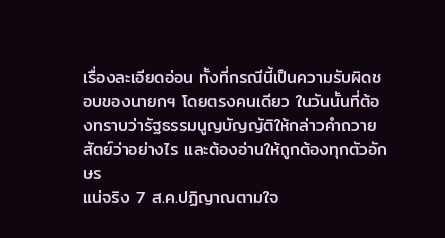เรื่องละเอียดอ่อน ทั้งที่กรณีนี้เป็นความรับผิดชอบของนายกฯ โดยตรงคนเดียว ในวันนั้นที่ต้องทราบว่ารัฐธรรมนูญบัญญัติให้กล่าวคำถวายสัตย์ว่าอย่างไร และต้องอ่านให้ถูกต้องทุกตัวอักษร
แน่จริง 7 ส.ค.ปฏิญาณตามใจ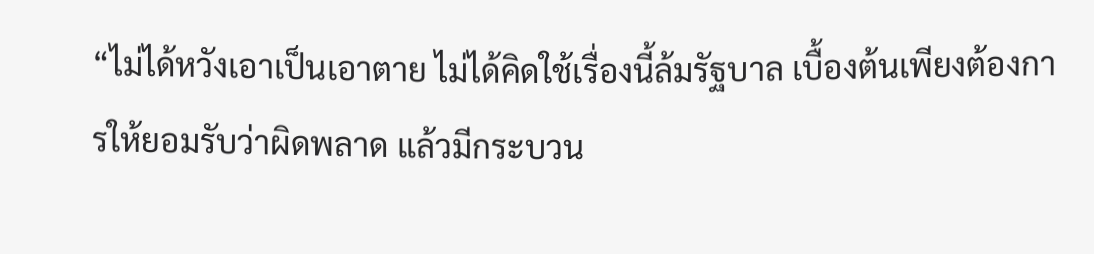“ไม่ได้หวังเอาเป็นเอาตาย ไม่ได้คิดใช้เรื่องนี้ล้มรัฐบาล เบื้องต้นเพียงต้องการให้ยอมรับว่าผิดพลาด แล้วมีกระบวน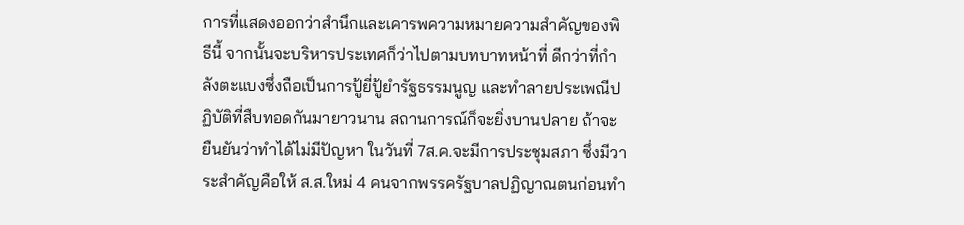การที่แสดงออกว่าสำนึกและเคารพความหมายความสำคัญของพิธีนี้ จากนั้นจะบริหารประเทศก็ว่าไปตามบทบาทหน้าที่ ดีกว่าที่กำลังตะแบงซึ่งถือเป็นการปู้ยี่ปู้ยำรัฐธรรมนูญ และทำลายประเพณีปฏิบัติที่สืบทอดกันมายาวนาน สถานการณ์ก็จะยิ่งบานปลาย ถ้าจะยืนยันว่าทำได้ไม่มีปัญหา ในวันที่ 7ส.ค.จะมีการประชุมสภา ซึ่งมีวาระสำคัญคือให้ ส.ส.ใหม่ 4 คนจากพรรครัฐบาลปฏิญาณตนก่อนทำ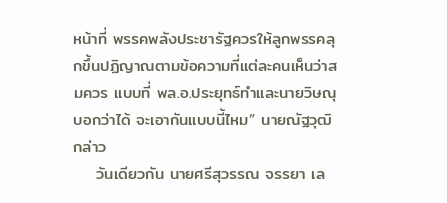หน้าที่ พรรคพลังประชารัฐควรให้ลูกพรรคลุกขึ้นปฏิญาณตามข้อความที่แต่ละคนเห็นว่าสมควร แบบที่ พล.อ.ประยุทธ์ทำและนายวิษณุบอกว่าได้ จะเอากันแบบนี้ไหม” นายณัฐวุฒิกล่าว
    วันเดียวกัน นายศรีสุวรรณ จรรยา เล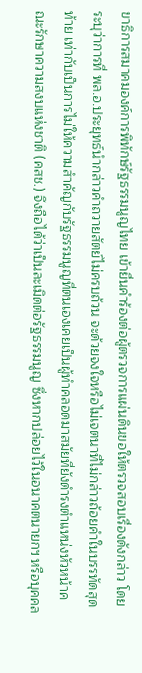ขาธิการสมาคมองค์การพิทักษ์รัฐธรรมนูญไทย เข้ายื่นคำร้องต่อผู้ตรวจการแผ่นดินขอให้ตรวจสอบเรื่องดังกล่าว โดยระบุว่าการที่ พล.อ.ประยุทธ์นำกล่าวคำถวายสัตย์ไม่ครบถ้วน จะด้วยจงใจหรือไม่เจตนาที่ไม่กล่าวถ้อยคำในบรรทัดสุดท้าย เท่ากับเป็นการไม่ให้ความสำคัญกับรัฐธรรมนูญที่ตนเองเคยเป็นผู้ทำคลอดมาสมัยที่ยังดำรงตำแหน่งหัวหน้าคณะรักษาความสงบแห่งชาติ (คสช.) จึงถือได้ว่าเป็นละเมิดต่อรัฐธรรมนูญ ซึ่งหากปล่อยไว้ในอนาคตนายกฯ หรือบุคคล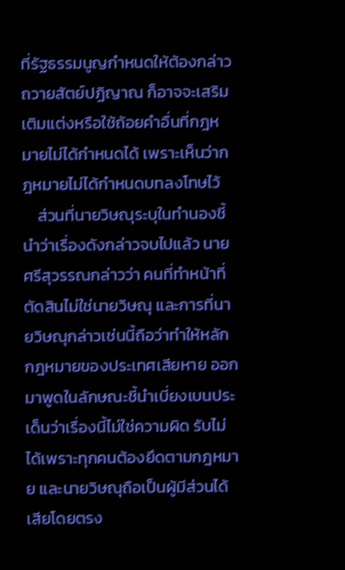ที่รัฐธรรมนูญกำหนดให้ต้องกล่าวถวายสัตย์ปฏิญาณ ก็อาจจะเสริมเติมแต่งหรือใช้ถ้อยคำอื่นที่กฎหมายไม่ได้กำหนดได้ เพราะเห็นว่ากฎหมายไม่ได้กำหนดบทลงโทษไว้
    ส่วนที่นายวิษณุระบุในทำนองชี้นำว่าเรื่องดังกล่าวจบไปแล้ว นายศรีสุวรรณกล่าวว่า คนที่ทำหน้าที่ตัดสินไม่ใช่นายวิษณุ และการที่นายวิษณุกล่าวเช่นนี้ถือว่าทำให้หลักกฎหมายของประเทศเสียหาย ออกมาพูดในลักษณะชี้นำเบี่ยงเบนประเด็นว่าเรื่องนี้ไม่ใช่ความผิด รับไม่ได้เพราะทุกคนต้องยึดตามกฎหมาย และนายวิษณุถือเป็นผู้มีส่วนได้เสียโดยตรง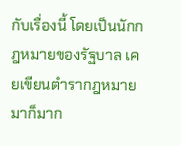กับเรื่องนี้ โดยเป็นนักกฎหมายของรัฐบาล เคยเขียนตำรากฎหมายมาก็มาก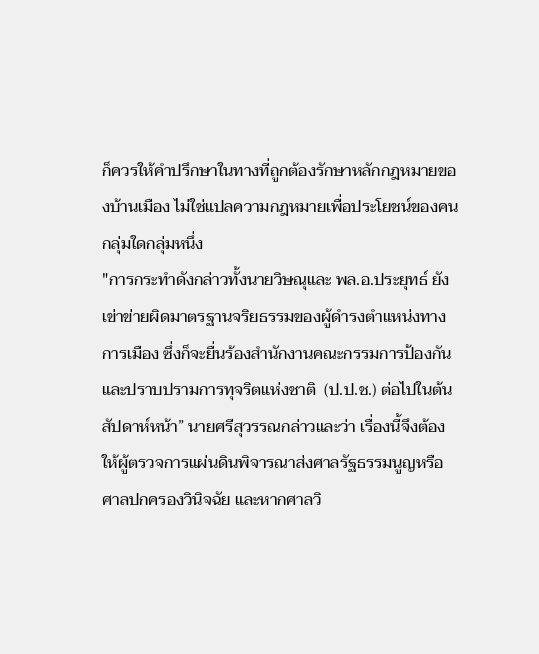ก็ควรให้คำปรึกษาในทางที่ถูกต้องรักษาหลักกฎหมายของบ้านเมือง ไม่ใช่แปลความกฎหมายเพื่อประโยชน์ของคนกลุ่มใดกลุ่มหนึ่ง
"การกระทำดังกล่าวทั้งนายวิษณุและ พล.อ.ประยุทธ์ ยังเข่าข่ายผิดมาตรฐานจริยธรรมของผู้ดำรงตำแหน่งทางการเมือง ซึ่งก็จะยื่นร้องสำนักงานคณะกรรมการป้องกันและปราบปรามการทุจริตแห่งชาติ  (ป.ป.ช.) ต่อไปในต้นสัปดาห์หน้า” นายศรีสุวรรณกล่าวและว่า เรื่องนี้จึงต้องให้ผู้ตรวจการแผ่นดินพิจารณาส่งศาลรัฐธรรมนูญหรือศาลปกครองวินิจฉัย และหากศาลวิ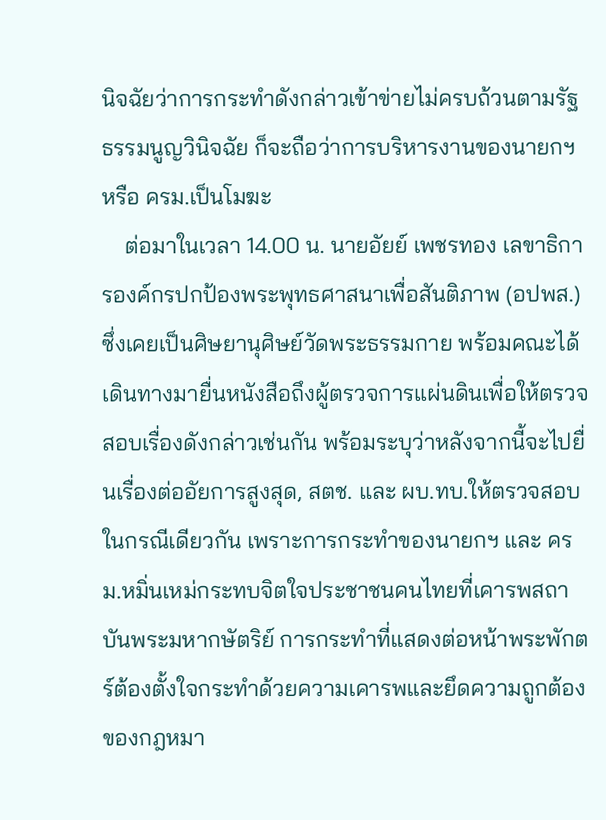นิจฉัยว่าการกระทำดังกล่าวเข้าข่ายไม่ครบถ้วนตามรัฐธรรมนูญวินิจฉัย ก็จะถือว่าการบริหารงานของนายกฯ หรือ ครม.เป็นโมฆะ
    ต่อมาในเวลา 14.00 น. นายอัยย์ เพชรทอง เลขาธิการองค์กรปกป้องพระพุทธศาสนาเพื่อสันติภาพ (อปพส.) ซึ่งเคยเป็นศิษยานุศิษย์วัดพระธรรมกาย พร้อมคณะได้เดินทางมายื่นหนังสือถึงผู้ตรวจการแผ่นดินเพื่อให้ตรวจสอบเรื่องดังกล่าวเช่นกัน พร้อมระบุว่าหลังจากนี้จะไปยื่นเรื่องต่ออัยการสูงสุด, สตช. และ ผบ.ทบ.ให้ตรวจสอบในกรณีเดียวกัน เพราะการกระทำของนายกฯ และ ครม.หมิ่นเหม่กระทบจิตใจประชาชนคนไทยที่เคารพสถาบันพระมหากษัตริย์ การกระทำที่แสดงต่อหน้าพระพักตร์ต้องตั้งใจกระทำด้วยความเคารพและยึดความถูกต้องของกฎหมา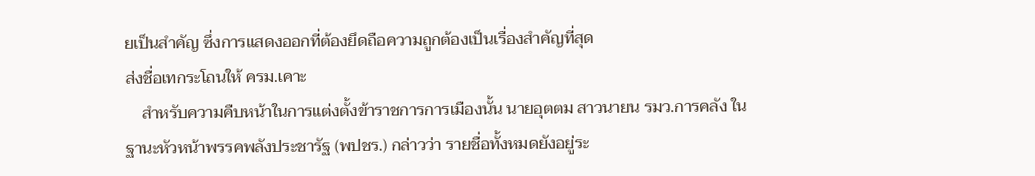ยเป็นสำคัญ ซึ่งการแสดงออกที่ต้องยึดถือความถูกต้องเป็นเรื่องสำคัญที่สุด
ส่งชื่อเทกระโถนให้ ครม.เคาะ
    สำหรับความคืบหน้าในการแต่งตั้งข้าราชการการเมืองนั้น นายอุตตม สาวนายน รมว.การคลัง ในฐานะหัวหน้าพรรคพลังประชารัฐ (พปชร.) กล่าวว่า รายชื่อทั้งหมดยังอยู่ระ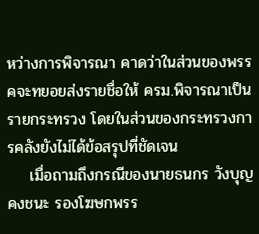หว่างการพิจารณา คาดว่าในส่วนของพรรคจะทยอยส่งรายชื่อให้ ครม.พิจารณาเป็นรายกระทรวง โดยในส่วนของกระทรวงการคลังยังไม่ได้ข้อสรุปที่ชัดเจน
    เมื่อถามถึงกรณีของนายธนกร วังบุญคงชนะ รองโฆษกพรร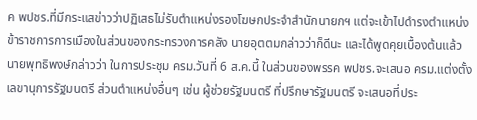ค พปชร.ที่มีกระแสข่าวว่าปฏิเสธไม่รับตำแหน่งรองโฆษกประจำสำนักนายกฯ แต่จะเข้าไปดำรงตำแหน่งข้าราชการการเมืองในส่วนของกระทรวงการคลัง นายอุตตมกล่าวว่าก็ดีนะ และได้พูดคุยเบื้องต้นแล้ว
นายพุทธิพงษ์กล่าวว่า ในการประชุม ครม.วันที่ 6 ส.ค.นี้ ในส่วนของพรรค พปชร.จะเสนอ ครม.แต่งตั้งเลขานุการรัฐมนตรี ส่วนตำแหน่งอื่นๆ เช่น ผู้ช่วยรัฐมนตรี ที่ปรึกษารัฐมนตรี จะเสนอที่ประ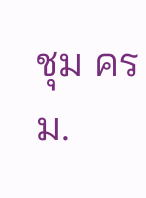ชุม ครม.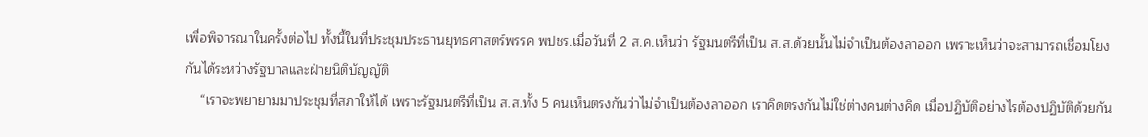เพื่อพิจารณาในครั้งต่อไป ทั้งนี้ในที่ประชุมประธานยุทธศาสตร์พรรค พปชร.เมื่อวันที่ 2 ส.ค.เห็นว่า รัฐมนตรีที่เป็น ส.ส.ด้วยนั้นไม่จำเป็นต้องลาออก เพราะเห็นว่าจะสามารถเชื่อมโยงกันได้ระหว่างรัฐบาลและฝ่ายนิติบัญญัติ
    “เราจะพยายามมาประชุมที่สภาให้ได้ เพราะรัฐมนตรีที่เป็น ส.ส.ทั้ง 5 คนเห็นตรงกันว่าไม่จำเป็นต้องลาออก เราคิดตรงกันไม่ใช่ต่างคนต่างคิด เมื่อปฏิบัติอย่างไรต้องปฏิบัติด้วยกัน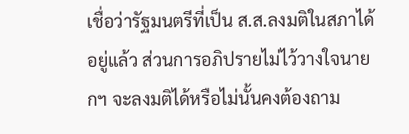เชื่อว่ารัฐมนตรีที่เป็น ส.ส.ลงมติในสภาได้อยู่แล้ว ส่วนการอภิปรายไม่ไว้วางใจนายกฯ จะลงมติได้หรือไม่นั้นคงต้องถาม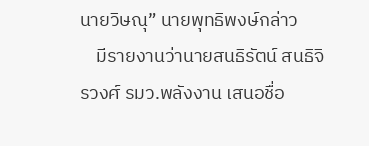นายวิษณุ” นายพุทธิพงษ์กล่าว
    มีรายงานว่านายสนธิรัตน์ สนธิจิรวงศ์ รมว.พลังงาน เสนอชื่อ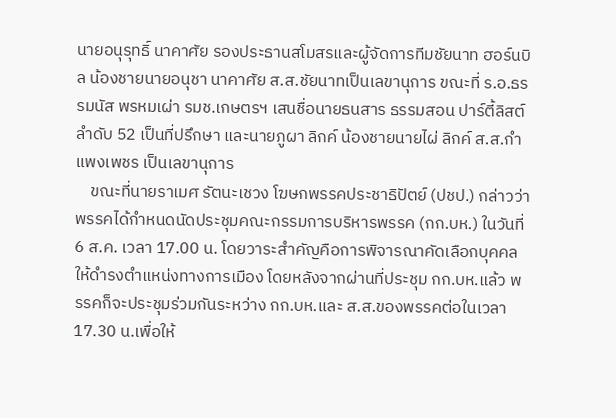นายอนุรุทธิ์ นาคาศัย รองประธานสโมสรและผู้จัดการทีมชัยนาท ฮอร์นบิล น้องชายนายอนุชา นาคาศัย ส.ส.ชัยนาทเป็นเลขานุการ ขณะที่ ร.อ.ธรรมนัส พรหมเผ่า รมช.เกษตรฯ เสนชื่อนายธนสาร ธรรมสอน ปาร์ตี้ลิสต์ลำดับ 52 เป็นที่ปรึกษา และนายภูผา ลิกค์ น้องชายนายไผ่ ลิกค์ ส.ส.กำแพงเพชร เป็นเลขานุการ
    ขณะที่นายราเมศ รัตนะเชวง โฆษกพรรคประชาธิปัตย์ (ปชป.) กล่าวว่า พรรคได้กำหนดนัดประชุมคณะกรรมการบริหารพรรค (กก.บห.) ในวันที่ 6 ส.ค. เวลา 17.00 น. โดยวาระสำคัญคือการพิจารณาคัดเลือกบุคคลให้ดำรงตำแหน่งทางการเมือง โดยหลังจากผ่านที่ประชุม กก.บห.แล้ว พรรคก็จะประชุมร่วมกันระหว่าง กก.บห.และ ส.ส.ของพรรคต่อในเวลา 17.30 น.เพื่อให้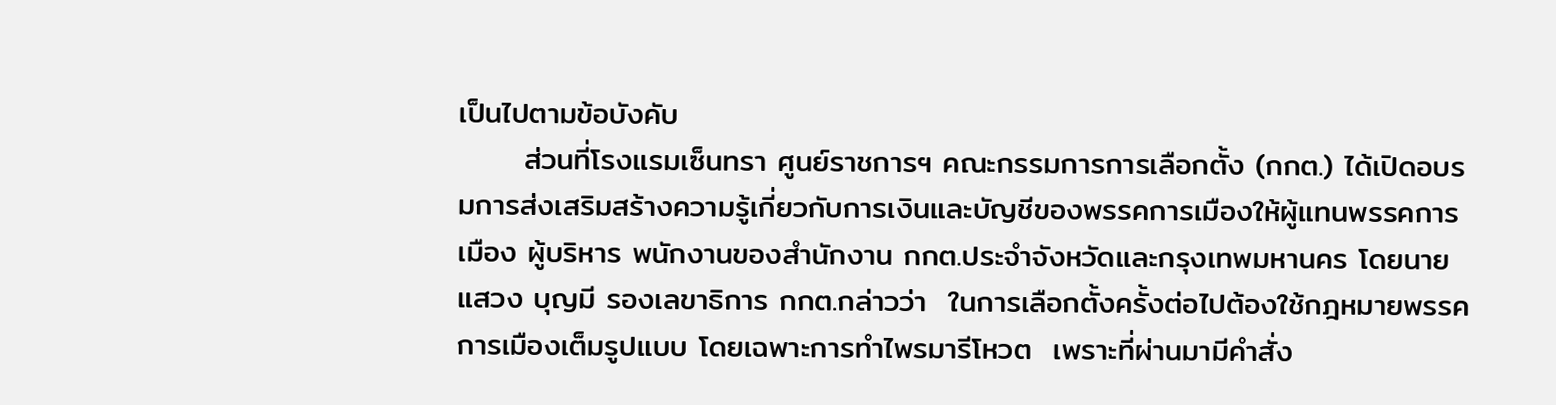เป็นไปตามข้อบังคับ
      ส่วนที่โรงแรมเซ็นทรา ศูนย์ราชการฯ คณะกรรมการการเลือกตั้ง (กกต.) ได้เปิดอบรมการส่งเสริมสร้างความรู้เกี่ยวกับการเงินและบัญชีของพรรคการเมืองให้ผู้แทนพรรคการเมือง ผู้บริหาร พนักงานของสำนักงาน กกต.ประจำจังหวัดและกรุงเทพมหานคร โดยนายแสวง บุญมี รองเลขาธิการ กกต.กล่าวว่า  ในการเลือกตั้งครั้งต่อไปต้องใช้กฎหมายพรรคการเมืองเต็มรูปแบบ โดยเฉพาะการทำไพรมารีโหวต  เพราะที่ผ่านมามีคำสั่ง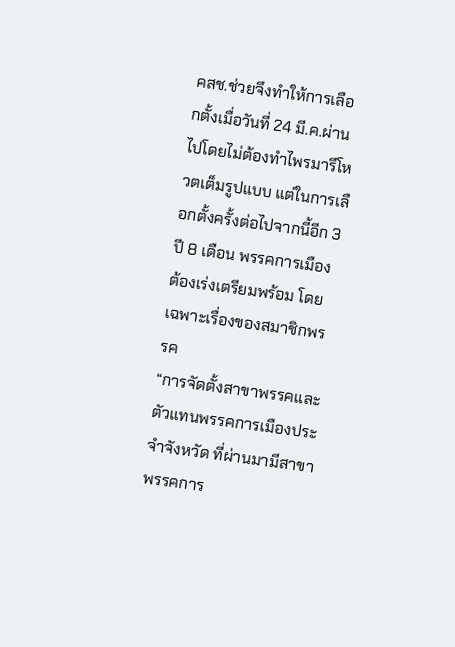คสช.ช่วยจึงทำให้การเลือกตั้งเมื่อวันที่ 24 มี.ค.ผ่านไปโดยไม่ต้องทำไพรมารีโหวตเต็มรูปแบบ แต่ในการเลือกตั้งครั้งต่อไปจากนี้อีก 3 ปี 8 เดือน พรรคการเมืองต้องเร่งเตรียมพร้อม โดยเฉพาะเรื่องของสมาชิกพรรค
“การจัดตั้งสาขาพรรคและตัวแทนพรรคการเมืองประจำจังหวัด ที่ผ่านมามีสาขาพรรคการ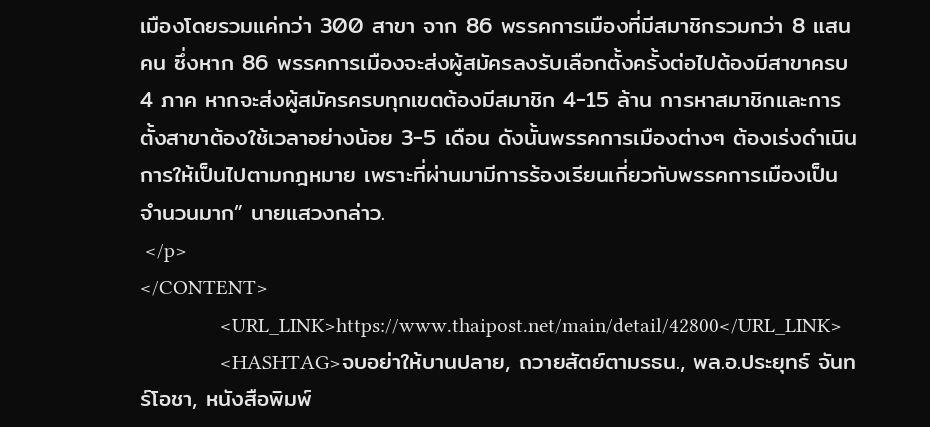เมืองโดยรวมแค่กว่า 300 สาขา จาก 86 พรรคการเมืองที่มีสมาชิกรวมกว่า 8 แสนคน ซึ่งหาก 86 พรรคการเมืองจะส่งผู้สมัครลงรับเลือกตั้งครั้งต่อไปต้องมีสาขาครบ 4 ภาค หากจะส่งผู้สมัครครบทุกเขตต้องมีสมาชิก 4-15 ล้าน การหาสมาชิกและการตั้งสาขาต้องใช้เวลาอย่างน้อย 3-5 เดือน ดังนั้นพรรคการเมืองต่างๆ ต้องเร่งดำเนินการให้เป็นไปตามกฎหมาย เพราะที่ผ่านมามีการร้องเรียนเกี่ยวกับพรรคการเมืองเป็นจำนวนมาก” นายแสวงกล่าว.
 </p>
</CONTENT>
                <URL_LINK>https://www.thaipost.net/main/detail/42800</URL_LINK>
                <HASHTAG>จบอย่าให้บานปลาย, ถวายสัตย์ตามรธน., พล.อ.ประยุทธ์ จันทร์โอชา, หนังสือพิมพ์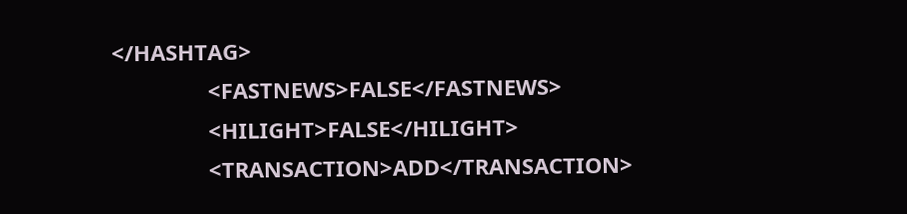</HASHTAG>
                <FASTNEWS>FALSE</FASTNEWS>
                <HILIGHT>FALSE</HILIGHT>
                <TRANSACTION>ADD</TRANSACTION>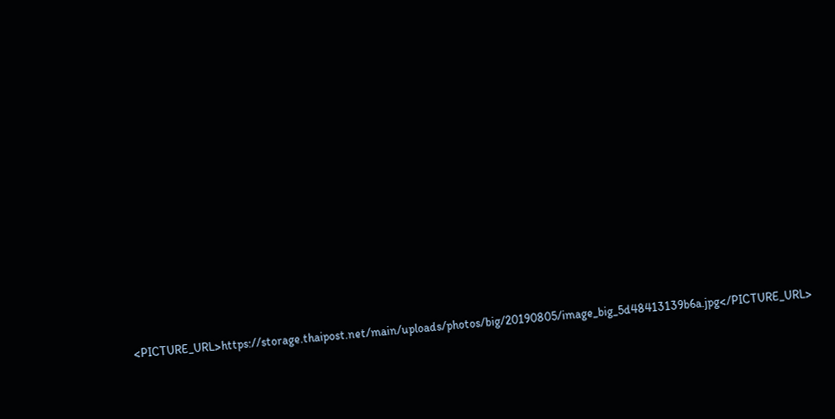<PICTURE_URL>https://storage.thaipost.net/main/uploads/photos/big/20190805/image_big_5d48413139b6a.jpg</PICTURE_URL>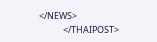</NEWS>
            </THAIPOST>